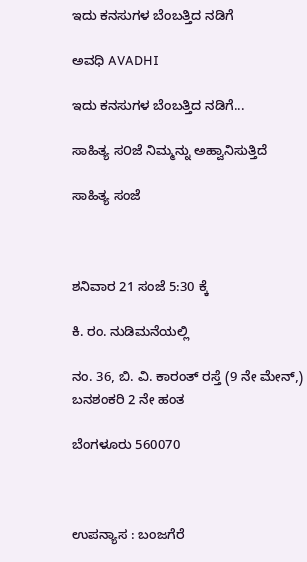ಇದು ಕನಸುಗಳ ಬೆಂಬತ್ತಿದ ನಡಿಗೆ‍

ಅವಧಿ AVADHI

ಇದು ಕನಸುಗಳ ಬೆಂಬತ್ತಿದ ನಡಿಗೆ...

ಸಾಹಿತ್ಯ ಸ೦ಜೆ ನಿಮ್ಮನ್ನು ಅಹ್ವಾನಿಸುತ್ತಿದೆ

ಸಾಹಿತ್ಯ ಸಂಜೆ



ಶನಿವಾರ 21 ಸಂಜೆ 5:30 ಕ್ಕೆ

ಕಿ. ರಂ. ನುಡಿಮನೆಯಲ್ಲಿ

ನಂ. 36, ಬಿ. ವಿ. ಕಾರಂತ್ ರಸ್ತೆ (9 ನೇ ಮೇನ್,) ಬನಶಂಕರಿ 2 ನೇ ಹಂತ

ಬೆಂಗಳೂರು 560070



ಉಪನ್ಯಾಸ : ಬಂಜಗೆರೆ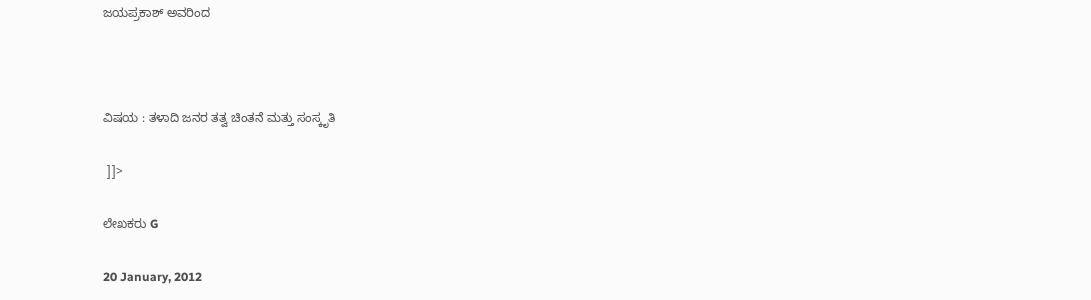ಜಯಪ್ರಕಾಶ್ ಅವರಿಂದ



ವಿಷಯ : ತಳಾದಿ ಜನರ ತತ್ವ ಚಿಂತನೆ ಮತ್ತು ಸಂಸ್ಕೃತಿ

 ]]>

ಲೇಖಕರು G

20 January, 2012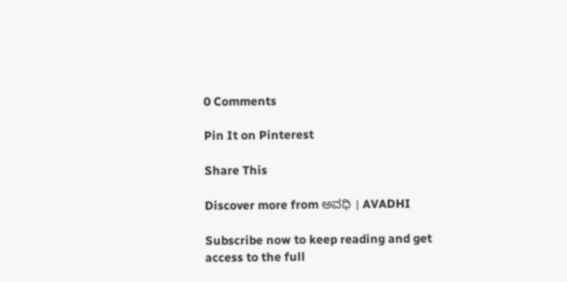0 Comments

Pin It on Pinterest

Share This

Discover more from ಅವಧಿ । AVADHI

Subscribe now to keep reading and get access to the full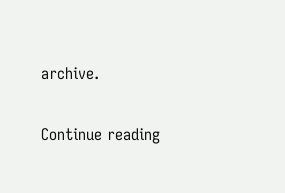archive.

Continue reading